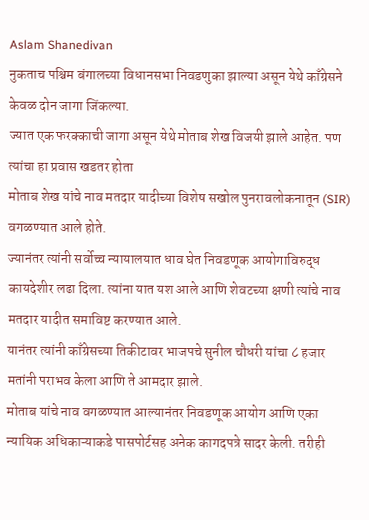Aslam Shanedivan
नुकताच पश्चिम बंगालच्या विधानसभा निवडणुका झाल्या असून येथे काँग्रेसने केवळ दोन जागा जिंकल्या.
ज्यात एक फरक्काची जागा असून येथे मोताब शेख विजयी झाले आहेत. पण त्यांचा हा प्रवास खडतर होता
मोताब शेख यांचे नाव मतदार यादीच्या विशेष सखोल पुनरावलोकनातून (SIR) वगळण्यात आले होते.
ज्यानंतर त्यांनी सर्वोच्च न्यायालयात धाव घेत निवडणूक आयोगाविरुद्ध कायदेशीर लढा दिला. त्यांना यात यश आले आणि शेवटच्या क्षणी त्यांचे नाव मतदार यादीत समाविष्ट करण्यात आले.
यानंतर त्यांनी काँग्रेसच्या तिकीटावर भाजपचे सुनील चौधरी यांचा ८ हजार मतांनी पराभव केला आणि ते आमदार झाले.
मोताब यांचे नाव वगळण्यात आल्यानंतर निवडणूक आयोग आणि एका न्यायिक अधिकाऱ्याकडे पासपोर्टसह अनेक कागदपत्रे सादर केली. तरीही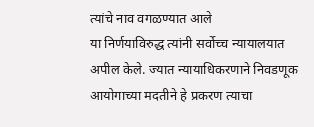त्यांचे नाव वगळण्यात आले
या निर्णयाविरुद्ध त्यांनी सर्वोच्च न्यायालयात अपील केले. ज्यात न्यायाधिकरणाने निवडणूक आयोगाच्या मदतीने हे प्रकरण त्याचा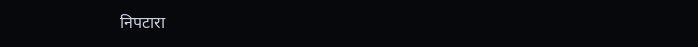निपटारा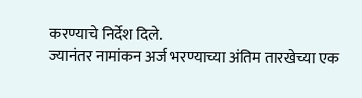करण्याचे निर्देश दिले.
ज्यानंतर नामांकन अर्ज भरण्याच्या अंतिम तारखेच्या एक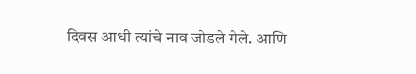दिवस आधी त्यांचे नाव जोडले गेले. आणि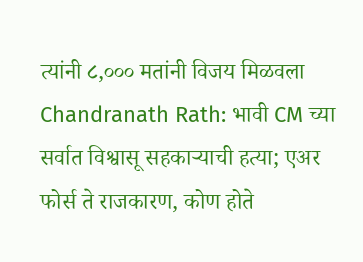त्यांनी ८,००० मतांनी विजय मिळवला
Chandranath Rath: भावी CM च्या सर्वात विश्वासू सहकाऱ्याची हत्या; एअर फोर्स ते राजकारण, कोण होते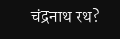चंद्रनाथ रथ?